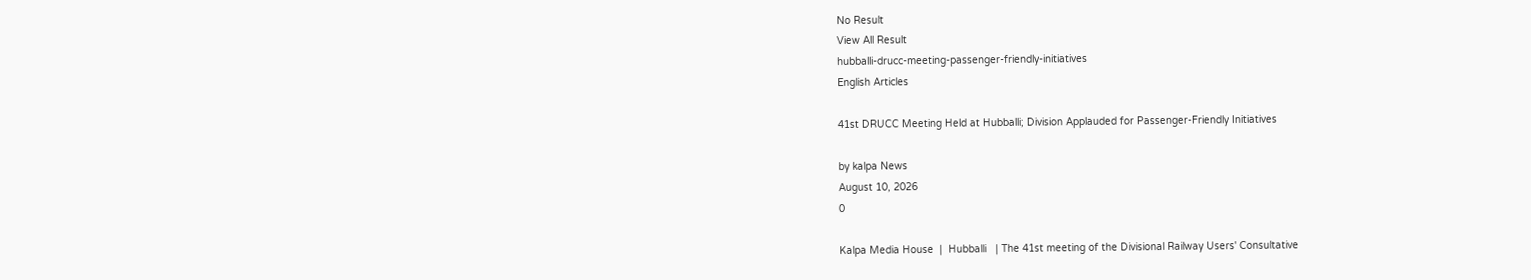No Result
View All Result
hubballi-drucc-meeting-passenger-friendly-initiatives
English Articles

41st DRUCC Meeting Held at Hubballi; Division Applauded for Passenger-Friendly Initiatives

by kalpa News
August 10, 2026
0

Kalpa Media House  |  Hubballi   | The 41st meeting of the Divisional Railway Users' Consultative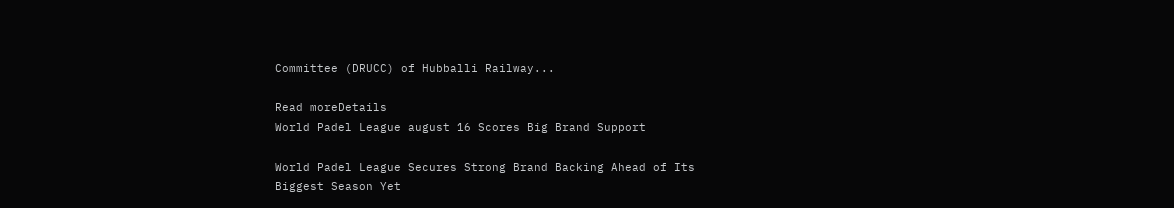Committee (DRUCC) of Hubballi Railway...

Read moreDetails
World Padel League august 16 Scores Big Brand Support

World Padel League Secures Strong Brand Backing Ahead of Its Biggest Season Yet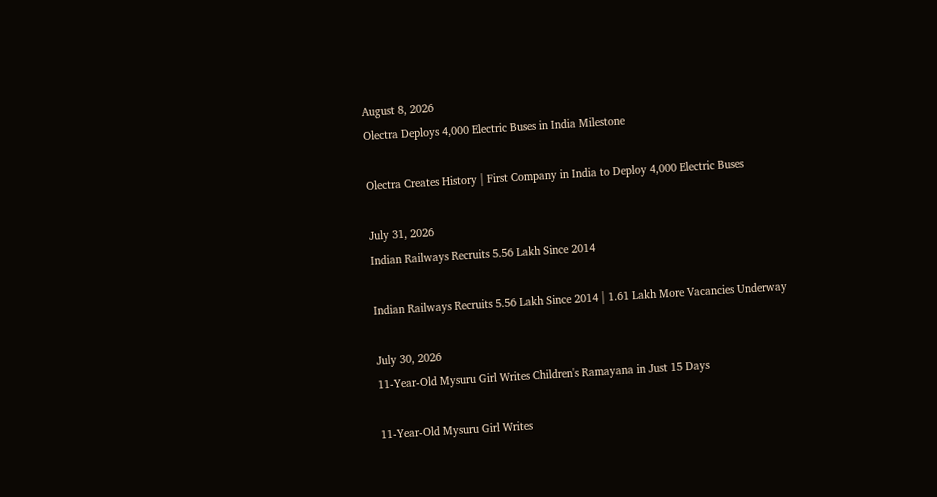August 8, 2026
Olectra Deploys 4,000 Electric Buses in India Milestone

Olectra Creates History | First Company in India to Deploy 4,000 Electric Buses

July 31, 2026
Indian Railways Recruits 5.56 Lakh Since 2014

Indian Railways Recruits 5.56 Lakh Since 2014 | 1.61 Lakh More Vacancies Underway

July 30, 2026
11-Year-Old Mysuru Girl Writes Children's Ramayana in Just 15 Days

11-Year-Old Mysuru Girl Writes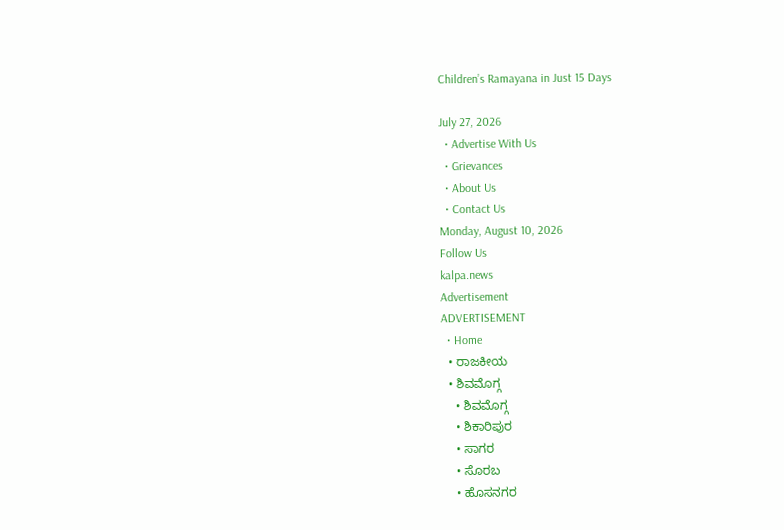Children’s Ramayana in Just 15 Days

July 27, 2026
  • Advertise With Us
  • Grievances
  • About Us
  • Contact Us
Monday, August 10, 2026
Follow Us
kalpa.news
Advertisement
ADVERTISEMENT
  • Home
  • ರಾಜಕೀಯ
  • ಶಿವಮೊಗ್ಗ
    • ಶಿವಮೊಗ್ಗ
    • ಶಿಕಾರಿಪುರ
    • ಸಾಗರ
    • ಸೊರಬ
    • ಹೊಸನಗರ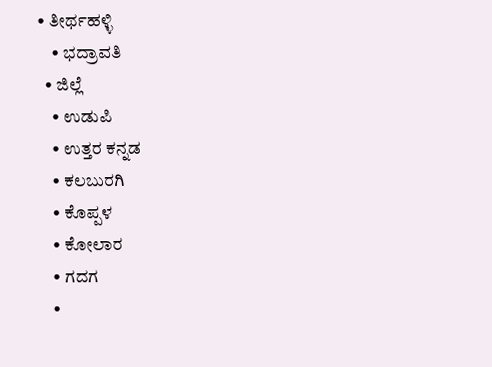• ತೀರ್ಥಹಳ್ಳಿ
    • ಭದ್ರಾವತಿ
  • ಜಿಲ್ಲೆ
    • ಉಡುಪಿ
    • ಉತ್ತರ ಕನ್ನಡ
    • ಕಲಬುರಗಿ
    • ಕೊಪ್ಪಳ
    • ಕೋಲಾರ
    • ಗದಗ
    •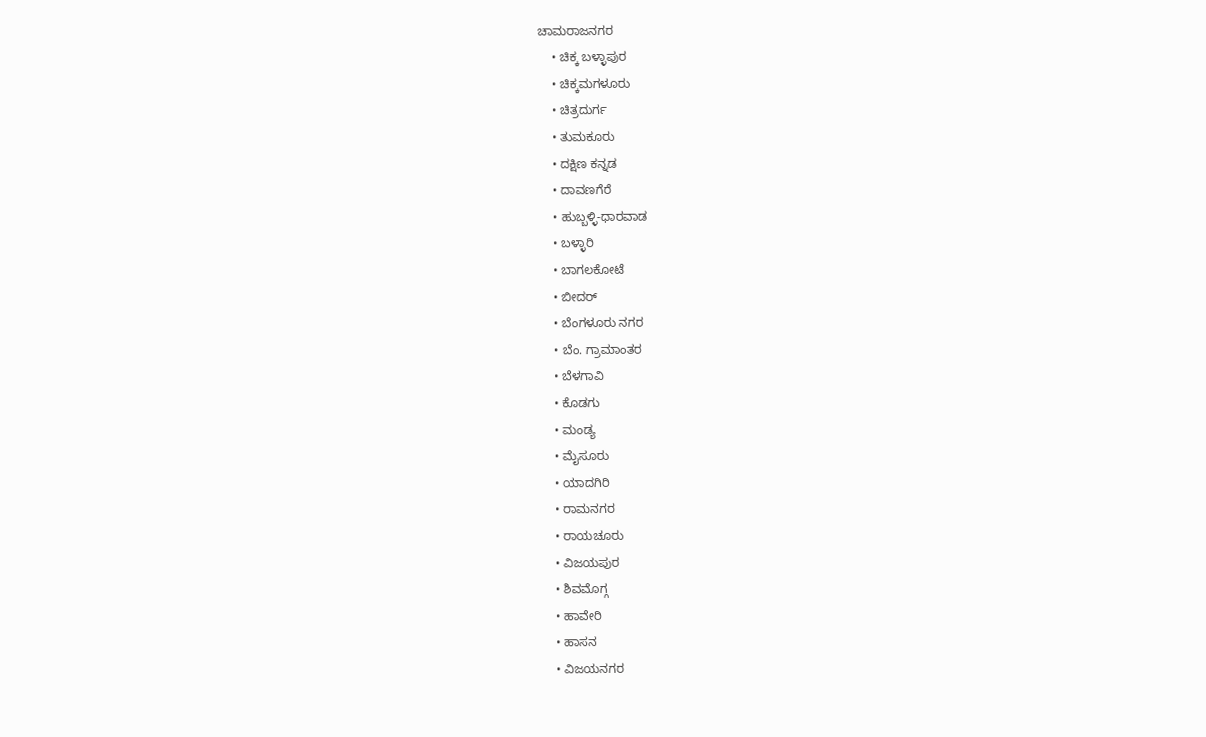ಚಾಮರಾಜನಗರ
    • ಚಿಕ್ಕ ಬಳ್ಳಾಪುರ
    • ಚಿಕ್ಕಮಗಳೂರು
    • ಚಿತ್ರದುರ್ಗ
    • ತುಮಕೂರು
    • ದಕ್ಷಿಣ ಕನ್ನಡ
    • ದಾವಣಗೆರೆ
    • ಹುಬ್ಬಳ್ಳಿ-ಧಾರವಾಡ
    • ಬಳ್ಳಾರಿ
    • ಬಾಗಲಕೋಟೆ
    • ಬೀದರ್
    • ಬೆಂಗಳೂರು ನಗರ
    • ಬೆಂ. ಗ್ರಾಮಾಂತರ
    • ಬೆಳಗಾವಿ
    • ಕೊಡಗು
    • ಮಂಡ್ಯ
    • ಮೈಸೂರು
    • ಯಾದಗಿರಿ
    • ರಾಮನಗರ
    • ರಾಯಚೂರು
    • ವಿಜಯಪುರ
    • ಶಿವಮೊಗ್ಗ
    • ಹಾವೇರಿ
    • ಹಾಸನ
    • ವಿಜಯನಗರ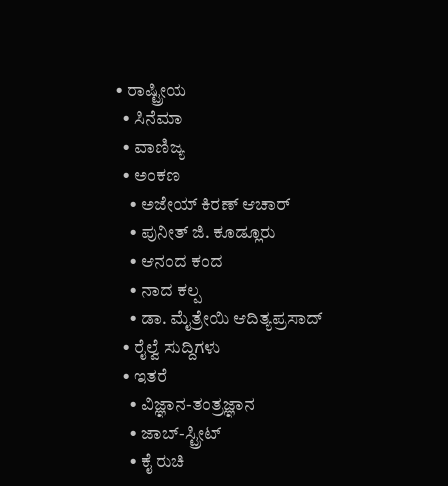• ರಾಷ್ಟ್ರೀಯ
  • ಸಿನೆಮಾ
  • ವಾಣಿಜ್ಯ
  • ಅಂಕಣ
    • ಅಜೇಯ್ ಕಿರಣ್ ಆಚಾರ್
    • ಪುನೀತ್ ಜಿ. ಕೂಡ್ಲೂರು
    • ಆನಂದ ಕಂದ
    • ನಾದ ಕಲ್ಪ
    • ಡಾ. ಮೈತ್ರೇಯಿ ಆದಿತ್ಯಪ್ರಸಾದ್
  • ರೈಲ್ವೆ ಸುದ್ದಿಗಳು
  • ಇತರೆ
    • ವಿಜ್ಞಾನ-ತಂತ್ರಜ್ಞಾನ
    • ಜಾಬ್-ಸ್ಟ್ರೀಟ್
    • ಕೈ ರುಚಿ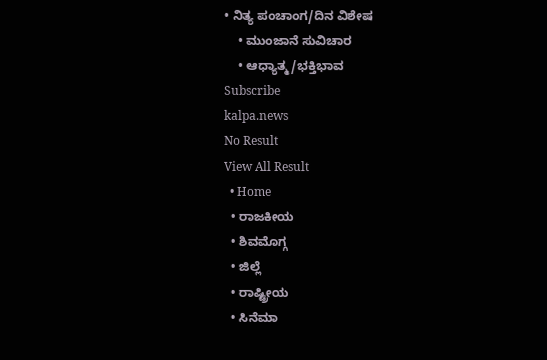• ನಿತ್ಯ ಪಂಚಾಂಗ/ದಿನ ವಿಶೇಷ
    • ಮುಂಜಾನೆ ಸುವಿಚಾರ
    • ಆಧ್ಯಾತ್ಮ/ಭಕ್ತಿಭಾವ
Subscribe
kalpa.news
No Result
View All Result
  • Home
  • ರಾಜಕೀಯ
  • ಶಿವಮೊಗ್ಗ
  • ಜಿಲ್ಲೆ
  • ರಾಷ್ಟ್ರೀಯ
  • ಸಿನೆಮಾ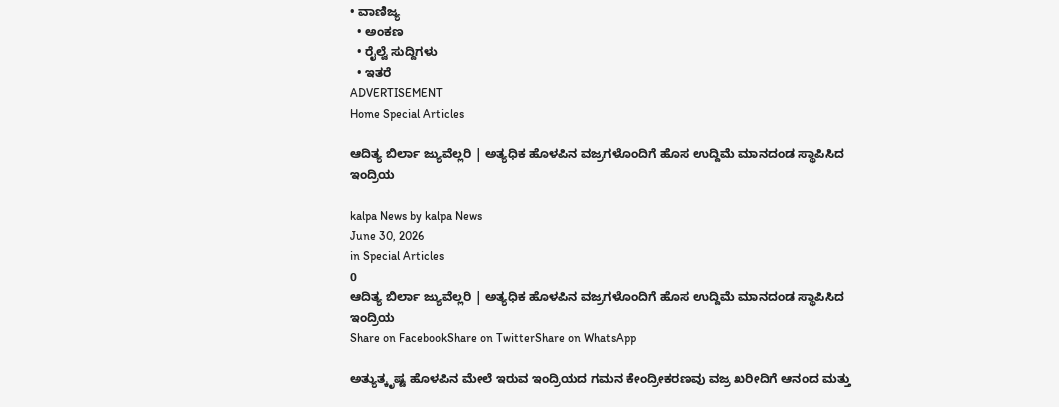• ವಾಣಿಜ್ಯ
  • ಅಂಕಣ
  • ರೈಲ್ವೆ ಸುದ್ದಿಗಳು
  • ಇತರೆ
ADVERTISEMENT
Home Special Articles

ಆದಿತ್ಯ ಬಿರ್ಲಾ ಜ್ಯುವೆಲ್ಲರಿ | ಅತ್ಯಧಿಕ ಹೊಳಪಿನ ವಜ್ರಗಳೊಂದಿಗೆ ಹೊಸ ಉದ್ದಿಮೆ ಮಾನದಂಡ ಸ್ಥಾಪಿಸಿದ ಇಂದ್ರಿಯ

kalpa News by kalpa News
June 30, 2026
in Special Articles
0
ಆದಿತ್ಯ ಬಿರ್ಲಾ ಜ್ಯುವೆಲ್ಲರಿ | ಅತ್ಯಧಿಕ ಹೊಳಪಿನ ವಜ್ರಗಳೊಂದಿಗೆ ಹೊಸ ಉದ್ದಿಮೆ ಮಾನದಂಡ ಸ್ಥಾಪಿಸಿದ ಇಂದ್ರಿಯ
Share on FacebookShare on TwitterShare on WhatsApp

ಅತ್ಯುತ್ಕೃಷ್ಟ ಹೊಳಪಿನ ಮೇಲೆ ಇರುವ ಇಂದ್ರಿಯದ ಗಮನ ಕೇಂದ್ರೀಕರಣವು ವಜ್ರ ಖರೀದಿಗೆ ಆನಂದ ಮತ್ತು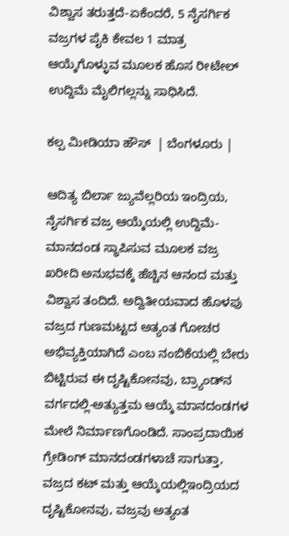ವಿಶ್ವಾಸ ತರುತ್ತದೆ-ಏಕೆಂದರೆ, 5 ನೈಸರ್ಗಿಕ ವಜ್ರಗಳ ಪೈಕಿ ಕೇವಲ 1 ಮಾತ್ರ ಆಯ್ಕೆಗೊಳ್ಳುವ ಮೂಲಕ ಹೊಸ ರೀಟೇಲ್ ಉದ್ದಿಮೆ ಮೈಲಿಗಲ್ಲನ್ನು ಸಾಧಿಸಿದೆ.

ಕಲ್ಪ ಮೀಡಿಯಾ ಹೌಸ್  | ಬೆಂಗಳೂರು |

ಆದಿತ್ಯ ಬಿರ್ಲಾ ಜ್ಯುವೆಲ್ಲರಿಯ ಇಂದ್ರಿಯ, ನೈಸರ್ಗಿಕ ವಜ್ರ ಆಯ್ಕೆಯಲ್ಲಿ ಉದ್ದಿಮೆ-ಮಾನದಂಡ ಸ್ಥಾಪಿಸುವ ಮೂಲಕ ವಜ್ರ ಖರೀದಿ ಅನುಭವಕ್ಕೆ ಹೆಚ್ಚಿನ ಆನಂದ ಮತ್ತು ವಿಶ್ವಾಸ ತಂದಿದೆ. ಅದ್ವಿತೀಯವಾದ ಹೊಳಪು ವಜ್ರದ ಗುಣಮಟ್ಟದ ಅತ್ಯಂತ ಗೋಚರ ಅಭಿವ್ಯಕ್ತಿಯಾಗಿದೆ ಎಂಬ ನಂಬಿಕೆಯಲ್ಲಿ ಬೇರು ಬಿಟ್ಟಿರುವ ಈ ದೃಷ್ಟಿಕೋನವು, ಬ್ರ್ಯಾಂಡ್‌ನ ವರ್ಗದಲ್ಲಿ-ಅತ್ಯುತ್ತಮ ಆಯ್ಕೆ ಮಾನದಂಡಗಳ ಮೇಲೆ ನಿರ್ಮಾಣಗೊಂಡಿದೆ. ಸಾಂಪ್ರದಾಯಿಕ ಗ್ರೇಡಿಂಗ್ ಮಾನದಂಡಗಳಾಚೆ ಸಾಗುತ್ತಾ, ವಜ್ರದ ಕಟ್ ಮತ್ತು ಆಯ್ಕೆಯಲ್ಲಿಇಂದ್ರಿಯದ ದೃಷ್ಟಿಕೋನವು, ವಜ್ರವು ಅತ್ಯಂತ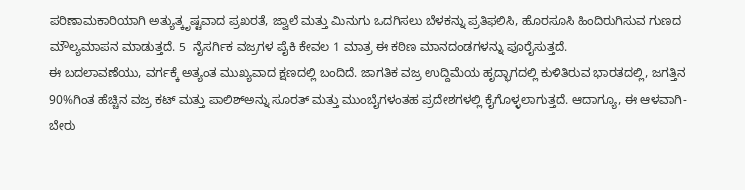ಪರಿಣಾಮಕಾರಿಯಾಗಿ ಅತ್ಯುತ್ಕೃಷ್ಟವಾದ ಪ್ರಖರತೆ, ಜ್ವಾಲೆ ಮತ್ತು ಮಿನುಗು ಒದಗಿಸಲು ಬೆಳಕನ್ನು ಪ್ರತಿಫಲಿಸಿ, ಹೊರಸೂಸಿ ಹಿಂದಿರುಗಿಸುವ ಗುಣದ ಮೌಲ್ಯಮಾಪನ ಮಾಡುತ್ತದೆ. 5  ನೈಸರ್ಗಿಕ ವಜ್ರಗಳ ಪೈಕಿ ಕೇವಲ 1 ಮಾತ್ರ ಈ ಕಠಿಣ ಮಾನದಂಡಗಳನ್ನು ಪೂರೈಸುತ್ತದೆ.
ಈ ಬದಲಾವಣೆಯು, ವರ್ಗಕ್ಕೆ ಅತ್ಯಂತ ಮುಖ್ಯವಾದ ಕ್ಷಣದಲ್ಲಿ ಬಂದಿದೆ. ಜಾಗತಿಕ ವಜ್ರ ಉದ್ದಿಮೆಯ ಹೃದ್ಭಾಗದಲ್ಲಿ ಕುಳಿತಿರುವ ಭಾರತದಲ್ಲಿ, ಜಗತ್ತಿನ 90%ಗಿಂತ ಹೆಚ್ಚಿನ ವಜ್ರ ಕಟ್ ಮತ್ತು ಪಾಲಿಶ್‌ಅನ್ನು ಸೂರತ್ ಮತ್ತು ಮುಂಬೈಗಳಂತಹ ಪ್ರದೇಶಗಳಲ್ಲಿ ಕೈಗೊಳ್ಳಲಾಗುತ್ತದೆ. ಆದಾಗ್ಯೂ, ಈ ಆಳವಾಗಿ-ಬೇರು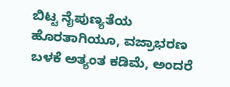ಬಿಟ್ಟ ನೈಪುಣ್ಯತೆಯ ಹೊರತಾಗಿಯೂ, ವಜ್ರಾಭರಣ ಬಳಕೆ ಅತ್ಯಂತ ಕಡಿಮೆ, ಅಂದರೆ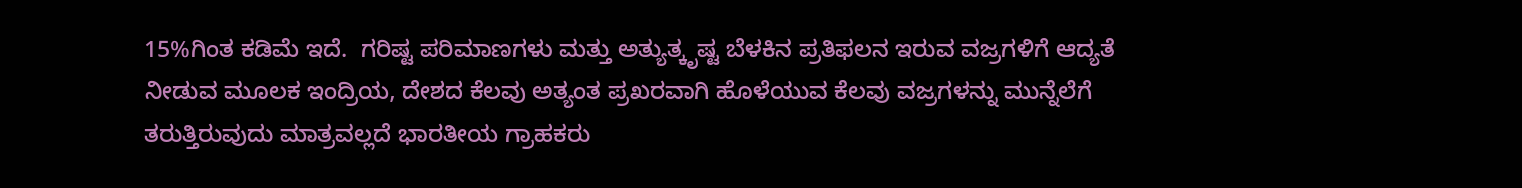15%ಗಿಂತ ಕಡಿಮೆ ಇದೆ.  ಗರಿಷ್ಟ ಪರಿಮಾಣಗಳು ಮತ್ತು ಅತ್ಯುತ್ಕೃಷ್ಟ ಬೆಳಕಿನ ಪ್ರತಿಫಲನ ಇರುವ ವಜ್ರಗಳಿಗೆ ಆದ್ಯತೆ ನೀಡುವ ಮೂಲಕ ಇಂದ್ರಿಯ, ದೇಶದ ಕೆಲವು ಅತ್ಯಂತ ಪ್ರಖರವಾಗಿ ಹೊಳೆಯುವ ಕೆಲವು ವಜ್ರಗಳನ್ನು ಮುನ್ನೆಲೆಗೆ ತರುತ್ತಿರುವುದು ಮಾತ್ರವಲ್ಲದೆ ಭಾರತೀಯ ಗ್ರಾಹಕರು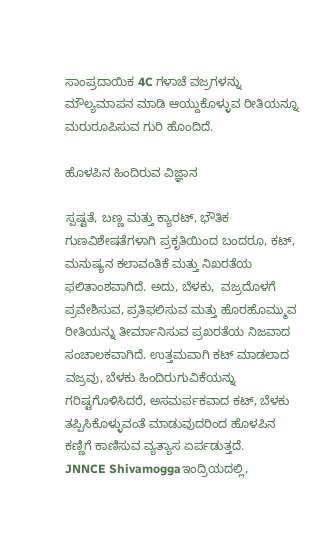ಸಾಂಪ್ರದಾಯಿಕ 4C ಗಳಾಚೆ ವಜ್ರಗಳನ್ನು ಮೌಲ್ಯಮಾಪನ ಮಾಡಿ ಆಯ್ದುಕೊಳ್ಳುವ ರೀತಿಯನ್ನೂ ಮರುರೂಪಿಸುವ ಗುರಿ ಹೊಂದಿದೆ.

ಹೊಳಪಿನ ಹಿಂದಿರುವ ವಿಜ್ಞಾನ

ಸ್ಪಷ್ಟತೆ, ಬಣ್ಣ ಮತ್ತು ಕ್ಯಾರಟ್, ಭೌತಿಕ ಗುಣವಿಶೇಷತೆಗಳಾಗಿ ಪ್ರಕೃತಿಯಿಂದ ಬಂದರೂ, ಕಟ್, ಮನುಷ್ಯನ ಕಲಾವಂತಿಕೆ ಮತ್ತು ನಿಖರತೆಯ ಫಲಿತಾಂಶವಾಗಿದೆ. ಅದು, ಬೆಳಕು,  ವಜ್ರದೊಳಗೆ ಪ್ರವೇಶಿಸುವ, ಪ್ರತಿಫಲಿಸುವ ಮತ್ತು ಹೊರಹೊಮ್ಮುವ ರೀತಿಯನ್ನು ತೀರ್ಮಾನಿಸುವ ಪ್ರಖರತೆಯ ನಿಜವಾದ ಸಂಚಾಲಕವಾಗಿದೆ. ಉತ್ತಮವಾಗಿ ಕಟ್ ಮಾಡಲಾದ ವಜ್ರವು, ಬೆಳಕು ಹಿಂದಿರುಗುವಿಕೆಯನ್ನು ಗರಿಷ್ಟಗೊಳಿಸಿದರೆ, ಅಸಮರ್ಪಕವಾದ ಕಟ್, ಬೆಳಕು ತಪ್ಪಿಸಿಕೊಳ್ಳುವಂತೆ ಮಾಡುವುದರಿಂದ ಹೊಳಪಿನ ಕಣ್ಣಿಗೆ ಕಾಣಿಸುವ ವ್ಯತ್ಯಾಸ ಏರ್ಪಡುತ್ತದೆ.
JNNCE Shivamoggaಇಂದ್ರಿಯದಲ್ಲಿ,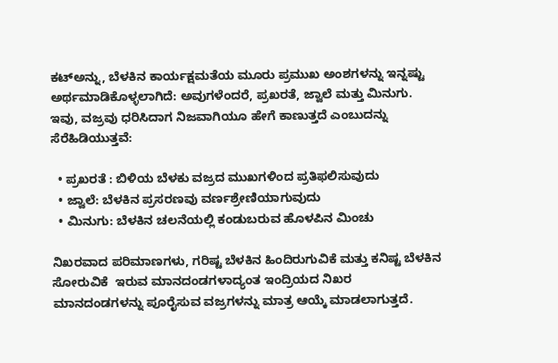ಕಟ್‌ಅನ್ನು, ಬೆಳಕಿನ ಕಾರ್ಯಕ್ಷಮತೆಯ ಮೂರು ಪ್ರಮುಖ ಅಂಶಗಳನ್ನು ಇನ್ನಷ್ಟು ಅರ್ಥಮಾಡಿಕೊಳ್ಳಲಾಗಿದೆ: ಅವುಗಳೆಂದರೆ, ಪ್ರಖರತೆ, ಜ್ವಾಲೆ ಮತ್ತು ಮಿನುಗು. ಇವು, ವಜ್ರವು ಧರಿಸಿದಾಗ ನಿಜವಾಗಿಯೂ ಹೇಗೆ ಕಾಣುತ್ತದೆ ಎಂಬುದನ್ನು ಸೆರೆಹಿಡಿಯುತ್ತವೆ:

  • ಪ್ರಖರತೆ : ಬಿಳಿಯ ಬೆಳಕು ವಜ್ರದ ಮುಖಗಳಿಂದ ಪ್ರತಿಫಲಿಸುವುದು
  • ಜ್ವಾಲೆ: ಬೆಳಕಿನ ಪ್ರಸರಣವು ವರ್ಣಶ್ರೇಣಿಯಾಗುವುದು
  • ಮಿನುಗು: ಬೆಳಕಿನ ಚಲನೆಯಲ್ಲಿ ಕಂಡುಬರುವ ಹೊಳಪಿನ ಮಿಂಚು

ನಿಖರವಾದ ಪರಿಮಾಣಗಳು, ಗರಿಷ್ಟ ಬೆಳಕಿನ ಹಿಂದಿರುಗುವಿಕೆ ಮತ್ತು ಕನಿಷ್ಟ ಬೆಳಕಿನ ಸೋರುವಿಕೆ  ಇರುವ ಮಾನದಂಡಗಳಾದ್ಯಂತ ಇಂದ್ರಿಯದ ನಿಖರ ಮಾನದಂಡಗಳನ್ನು ಪೂರೈಸುವ ವಜ್ರಗಳನ್ನು ಮಾತ್ರ ಆಯ್ಕೆ ಮಾಡಲಾಗುತ್ತದೆ.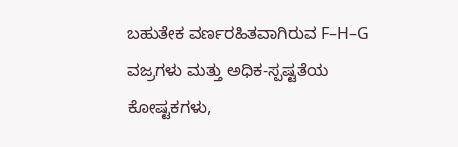ಬಹುತೇಕ ವರ್ಣರಹಿತವಾಗಿರುವ F–H–G ವಜ್ರಗಳು ಮತ್ತು ಅಧಿಕ-ಸ್ಪಷ್ಟತೆಯ ಕೋಷ್ಟಕಗಳು,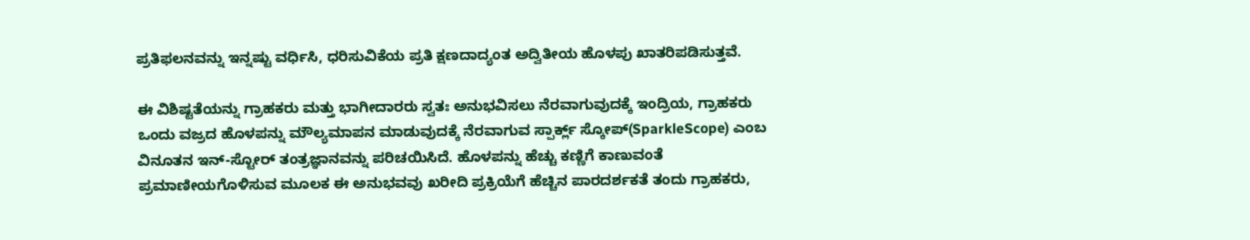ಪ್ರತಿಫಲನವನ್ನು ಇನ್ನಷ್ಟು ವರ್ಧಿಸಿ, ಧರಿಸುವಿಕೆಯ ಪ್ರತಿ ಕ್ಷಣದಾದ್ಯಂತ ಅದ್ವಿತೀಯ ಹೊಳಪು ಖಾತರಿಪಡಿಸುತ್ತವೆ.

ಈ ವಿಶಿಷ್ಟತೆಯನ್ನು ಗ್ರಾಹಕರು ಮತ್ತು ಭಾಗೀದಾರರು ಸ್ವತಃ ಅನುಭವಿಸಲು ನೆರವಾಗುವುದಕ್ಕೆ ಇಂದ್ರಿಯ, ಗ್ರಾಹಕರು ಒಂದು ವಜ್ರದ ಹೊಳಪನ್ನು ಮೌಲ್ಯಮಾಪನ ಮಾಡುವುದಕ್ಕೆ ನೆರವಾಗುವ ಸ್ಪಾರ್ಕ್ಲ್ ಸ್ಕೋಪ್(SparkleScope) ಎಂಬ ವಿನೂತನ ಇನ್-ಸ್ಟೋರ್ ತಂತ್ರಜ್ಞಾನವನ್ನು ಪರಿಚಯಿಸಿದೆ. ಹೊಳಪನ್ನು ಹೆಚ್ಚು ಕಣ್ಣಿಗೆ ಕಾಣುವಂತೆ ಪ್ರಮಾಣೀಯಗೊಳಿಸುವ ಮೂಲಕ ಈ ಅನುಭವವು ಖರೀದಿ ಪ್ರಕ್ರಿಯೆಗೆ ಹೆಚ್ಚಿನ ಪಾರದರ್ಶಕತೆ ತಂದು ಗ್ರಾಹಕರು,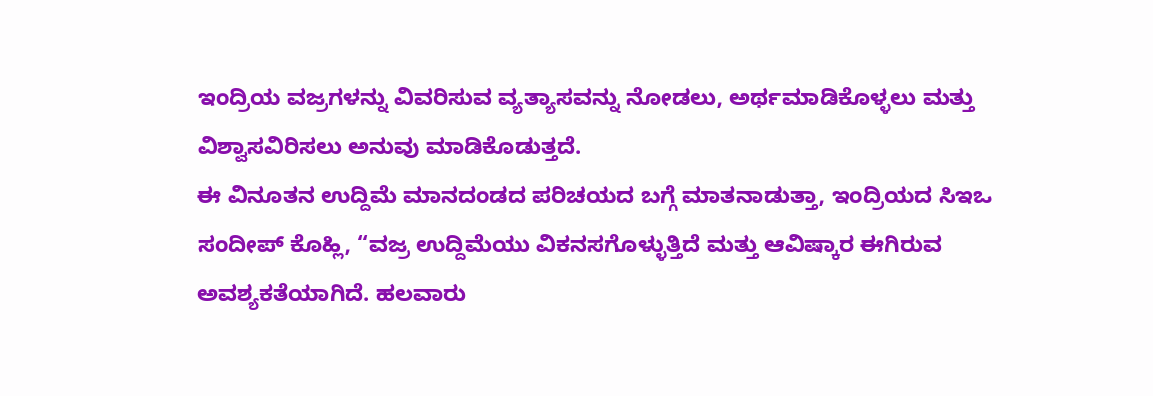ಇಂದ್ರಿಯ ವಜ್ರಗಳನ್ನು ವಿವರಿಸುವ ವ್ಯತ್ಯಾಸವನ್ನು ನೋಡಲು, ಅರ್ಥಮಾಡಿಕೊಳ್ಳಲು ಮತ್ತು ವಿಶ್ವಾಸವಿರಿಸಲು ಅನುವು ಮಾಡಿಕೊಡುತ್ತದೆ.
ಈ ವಿನೂತನ ಉದ್ದಿಮೆ ಮಾನದಂಡದ ಪರಿಚಯದ ಬಗ್ಗೆ ಮಾತನಾಡುತ್ತಾ, ಇಂದ್ರಿಯದ ಸಿಇಒ ಸಂದೀಪ್ ಕೊಹ್ಲಿ, “ವಜ್ರ ಉದ್ದಿಮೆಯು ವಿಕನಸಗೊಳ್ಳುತ್ತಿದೆ ಮತ್ತು ಆವಿಷ್ಕಾರ ಈಗಿರುವ ಅವಶ್ಯಕತೆಯಾಗಿದೆ. ಹಲವಾರು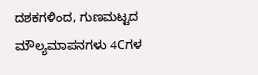ದಶಕಗಳಿಂದ, ಗುಣಮಟ್ಟದ ಮೌಲ್ಯಮಾಪನಗಳು 4Cಗಳ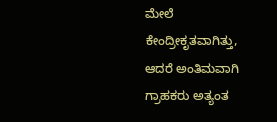ಮೇಲೆ ಕೇಂದ್ರೀಕೃತವಾಗಿತ್ತು, ಆದರೆ ಅಂತಿಮವಾಗಿ ಗ್ರಾಹಕರು ಅತ್ಯಂತ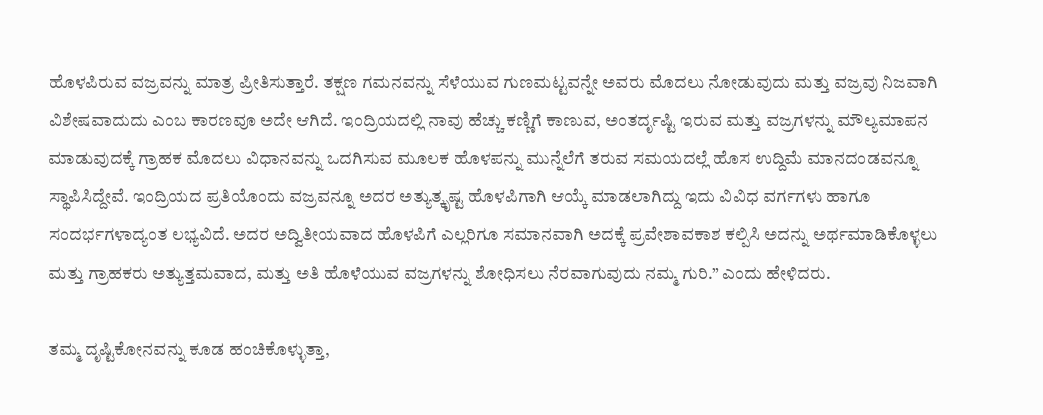ಹೊಳಪಿರುವ ವಜ್ರವನ್ನು ಮಾತ್ರ ಪ್ರೀತಿಸುತ್ತಾರೆ. ತಕ್ಷಣ ಗಮನವನ್ನು ಸೆಳೆಯುವ ಗುಣಮಟ್ಟವನ್ನೇ ಅವರು ಮೊದಲು ನೋಡುವುದು ಮತ್ತು ವಜ್ರವು ನಿಜವಾಗಿ ವಿಶೇಷವಾದುದು ಎಂಬ ಕಾರಣವೂ ಅದೇ ಆಗಿದೆ. ಇಂದ್ರಿಯದಲ್ಲಿ ನಾವು ಹೆಚ್ಚು ಕಣ್ಣಿಗೆ ಕಾಣುವ, ಅಂತರ್ದೃಷ್ಟಿ ಇರುವ ಮತ್ತು ವಜ್ರಗಳನ್ನು ಮೌಲ್ಯಮಾಪನ ಮಾಡುವುದಕ್ಕೆ ಗ್ರಾಹಕ ಮೊದಲು ವಿಧಾನವನ್ನು ಒದಗಿಸುವ ಮೂಲಕ ಹೊಳಪನ್ನು ಮುನ್ನೆಲೆಗೆ ತರುವ ಸಮಯದಲ್ಲೆ ಹೊಸ ಉದ್ದಿಮೆ ಮಾನದಂಡವನ್ನೂ ಸ್ಥಾಪಿಸಿದ್ದೇವೆ. ಇಂದ್ರಿಯದ ಪ್ರತಿಯೊಂದು ವಜ್ರವನ್ನೂ ಅದರ ಅತ್ಯುತ್ಕೃಷ್ಟ ಹೊಳಪಿಗಾಗಿ ಆಯ್ಕೆ ಮಾಡಲಾಗಿದ್ದು ಇದು ವಿವಿಧ ವರ್ಗಗಳು ಹಾಗೂ ಸಂದರ್ಭಗಳಾದ್ಯಂತ ಲಭ್ಯವಿದೆ. ಅದರ ಅದ್ವಿತೀಯವಾದ ಹೊಳಪಿಗೆ ಎಲ್ಲರಿಗೂ ಸಮಾನವಾಗಿ ಅದಕ್ಕೆ ಪ್ರವೇಶಾವಕಾಶ ಕಲ್ಪಿಸಿ ಅದನ್ನು ಅರ್ಥಮಾಡಿಕೊಳ್ಳಲು ಮತ್ತು ಗ್ರಾಹಕರು ಅತ್ಯುತ್ತಮವಾದ, ಮತ್ತು ಅತಿ ಹೊಳೆಯುವ ವಜ್ರಗಳನ್ನು ಶೋಧಿಸಲು ನೆರವಾಗುವುದು ನಮ್ಮ ಗುರಿ.” ಎಂದು ಹೇಳಿದರು.

ತಮ್ಮ ದೃಷ್ಟಿಕೋನವನ್ನು ಕೂಡ ಹಂಚಿಕೊಳ್ಳುತ್ತಾ,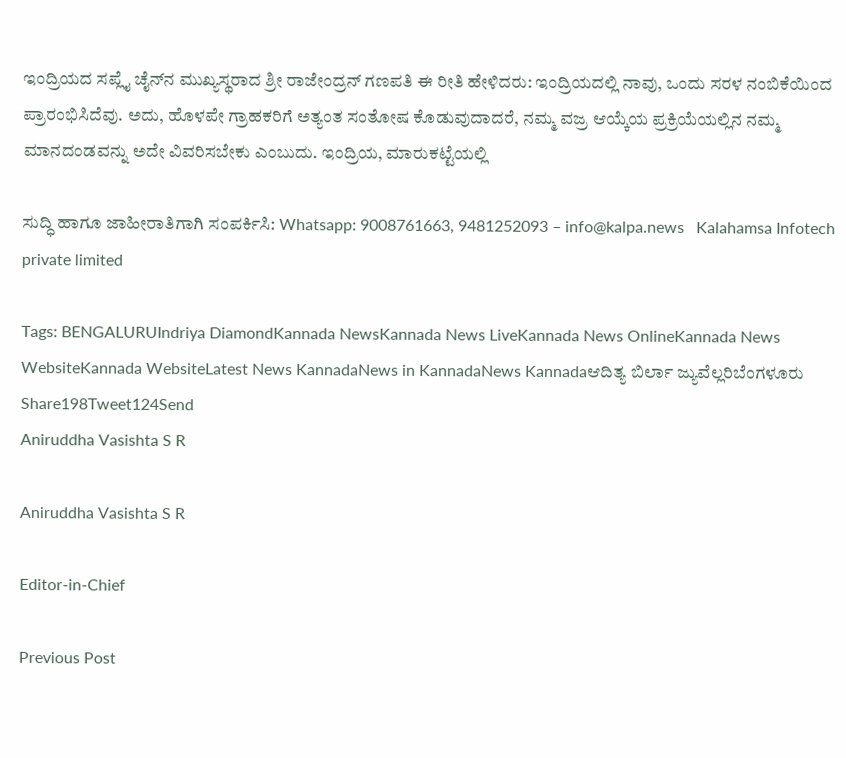ಇಂದ್ರಿಯದ ಸಪ್ಲೈ ಚೈನ್‌ನ ಮುಖ್ಯಸ್ಥರಾದ ಶ್ರೀ ರಾಜೇಂದ್ರನ್ ಗಣಪತಿ ಈ ರೀತಿ ಹೇಳಿದರು: ಇಂದ್ರಿಯದಲ್ಲಿ ನಾವು, ಒಂದು ಸರಳ ನಂಬಿಕೆಯಿಂದ ಪ್ರಾರಂಭಿಸಿದೆವು. ಅದು, ಹೊಳಪೇ ಗ್ರಾಹಕರಿಗೆ ಅತ್ಯಂತ ಸಂತೋಷ ಕೊಡುವುದಾದರೆ, ನಮ್ಮ ವಜ್ರ ಆಯ್ಕೆಯ ಪ್ರಕ್ರಿಯೆಯಲ್ಲಿನ ನಮ್ಮ ಮಾನದಂಡವನ್ನು ಅದೇ ವಿವರಿಸಬೇಕು ಎಂಬುದು. ಇಂದ್ರಿಯ, ಮಾರುಕಟ್ಟೆಯಲ್ಲಿ

ಸುದ್ಧಿ ಹಾಗೂ ಜಾಹೀರಾತಿಗಾಗಿ ಸಂಪರ್ಕಿಸಿ: Whatsapp: 9008761663, 9481252093 – info@kalpa.news   Kalahamsa Infotech private limited

Tags: BENGALURUIndriya DiamondKannada NewsKannada News LiveKannada News OnlineKannada News WebsiteKannada WebsiteLatest News KannadaNews in KannadaNews Kannadaಆದಿತ್ಯ ಬಿರ್ಲಾ ಜ್ಯುವೆಲ್ಲರಿಬೆಂಗಳೂರು
Share198Tweet124Send
Aniruddha Vasishta S R

Aniruddha Vasishta S R

Editor-in-Chief

Previous Post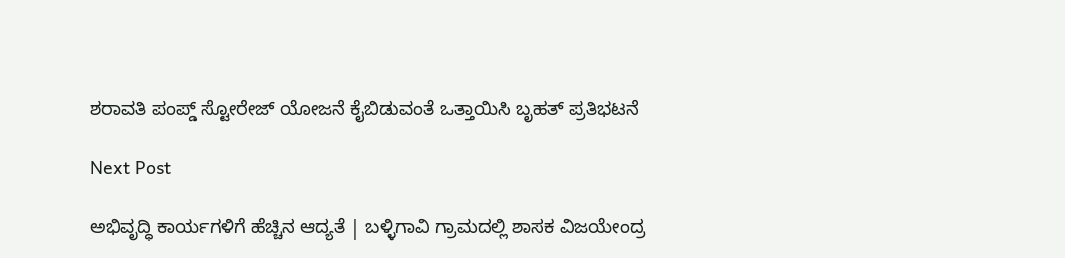ಶರಾವತಿ ಪಂಪ್ಡ್ ಸ್ಟೋರೇಜ್ ಯೋಜನೆ ಕೈಬಿಡುವಂತೆ ಒತ್ತಾಯಿಸಿ ಬೃಹತ್ ಪ್ರತಿಭಟನೆ

Next Post

ಅಭಿವೃದ್ಧಿ ಕಾರ್ಯಗಳಿಗೆ ಹೆಚ್ಚಿನ ಆದ್ಯತೆ | ಬಳ್ಳಿಗಾವಿ ಗ್ರಾಮದಲ್ಲಿ ಶಾಸಕ ವಿಜಯೇಂದ್ರ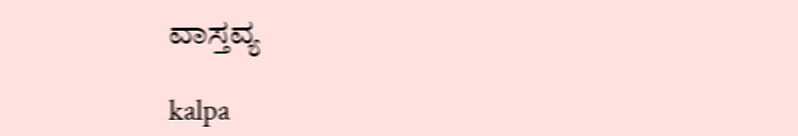ವಾಸ್ತವ್ಯ

kalpa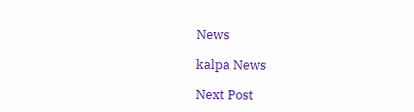News

kalpa News

Next Post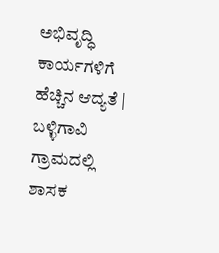ಅಭಿವೃದ್ಧಿ ಕಾರ್ಯಗಳಿಗೆ ಹೆಚ್ಚಿನ ಆದ್ಯತೆ | ಬಳ್ಳಿಗಾವಿ ಗ್ರಾಮದಲ್ಲಿ ಶಾಸಕ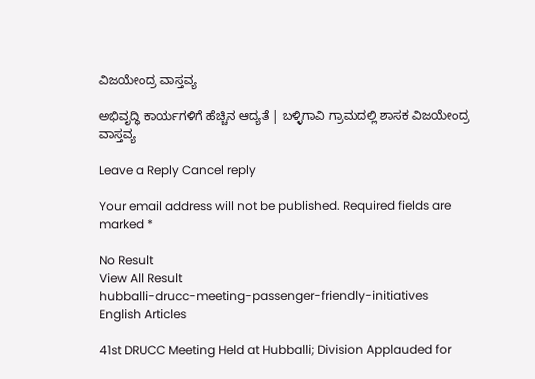ವಿಜಯೇಂದ್ರ ವಾಸ್ತವ್ಯ

ಅಭಿವೃದ್ಧಿ ಕಾರ್ಯಗಳಿಗೆ ಹೆಚ್ಚಿನ ಆದ್ಯತೆ | ಬಳ್ಳಿಗಾವಿ ಗ್ರಾಮದಲ್ಲಿ ಶಾಸಕ ವಿಜಯೇಂದ್ರ ವಾಸ್ತವ್ಯ

Leave a Reply Cancel reply

Your email address will not be published. Required fields are marked *

No Result
View All Result
hubballi-drucc-meeting-passenger-friendly-initiatives
English Articles

41st DRUCC Meeting Held at Hubballi; Division Applauded for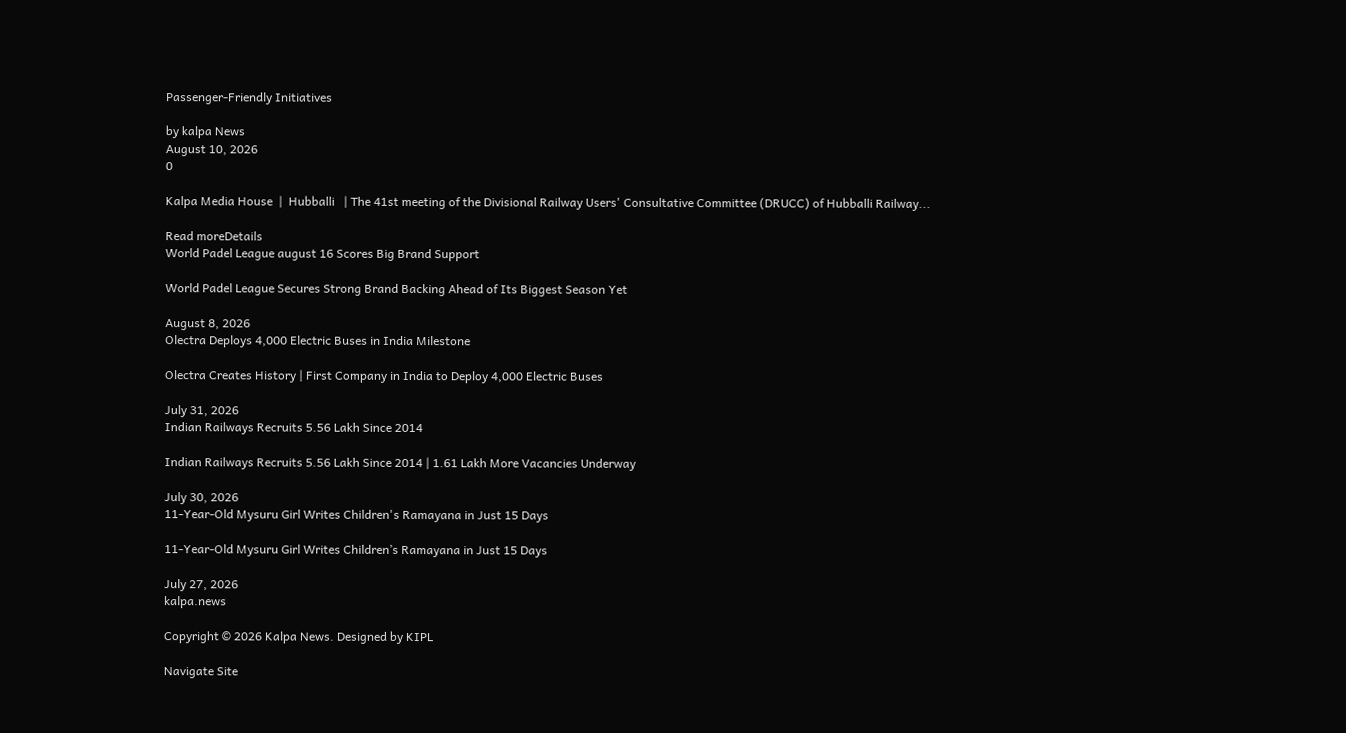Passenger-Friendly Initiatives

by kalpa News
August 10, 2026
0

Kalpa Media House  |  Hubballi   | The 41st meeting of the Divisional Railway Users' Consultative Committee (DRUCC) of Hubballi Railway...

Read moreDetails
World Padel League august 16 Scores Big Brand Support

World Padel League Secures Strong Brand Backing Ahead of Its Biggest Season Yet

August 8, 2026
Olectra Deploys 4,000 Electric Buses in India Milestone

Olectra Creates History | First Company in India to Deploy 4,000 Electric Buses

July 31, 2026
Indian Railways Recruits 5.56 Lakh Since 2014

Indian Railways Recruits 5.56 Lakh Since 2014 | 1.61 Lakh More Vacancies Underway

July 30, 2026
11-Year-Old Mysuru Girl Writes Children's Ramayana in Just 15 Days

11-Year-Old Mysuru Girl Writes Children’s Ramayana in Just 15 Days

July 27, 2026
kalpa.news

Copyright © 2026 Kalpa News. Designed by KIPL

Navigate Site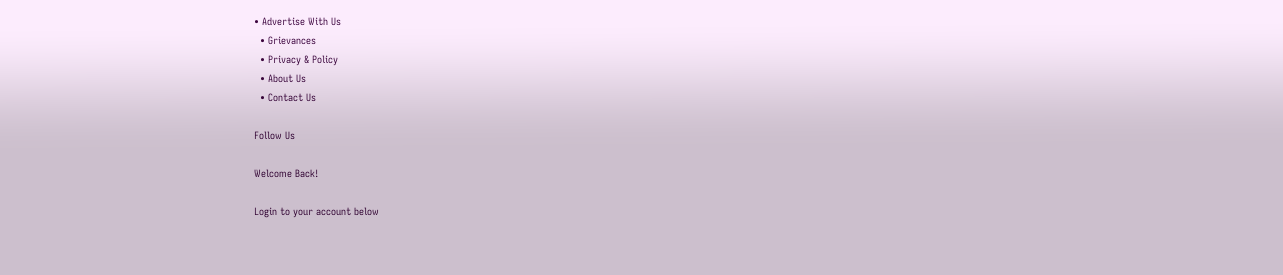• Advertise With Us
  • Grievances
  • Privacy & Policy
  • About Us
  • Contact Us

Follow Us

Welcome Back!

Login to your account below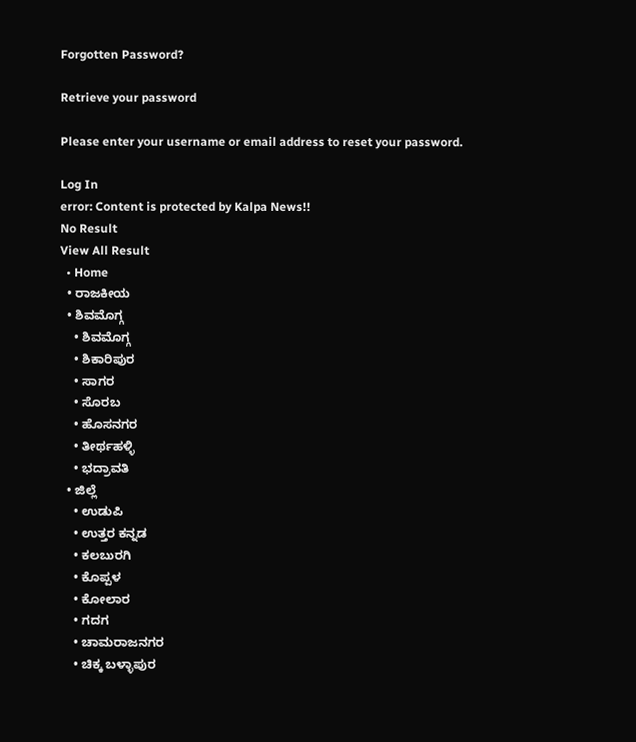Forgotten Password?

Retrieve your password

Please enter your username or email address to reset your password.

Log In
error: Content is protected by Kalpa News!!
No Result
View All Result
  • Home
  • ರಾಜಕೀಯ
  • ಶಿವಮೊಗ್ಗ
    • ಶಿವಮೊಗ್ಗ
    • ಶಿಕಾರಿಪುರ
    • ಸಾಗರ
    • ಸೊರಬ
    • ಹೊಸನಗರ
    • ತೀರ್ಥಹಳ್ಳಿ
    • ಭದ್ರಾವತಿ
  • ಜಿಲ್ಲೆ
    • ಉಡುಪಿ
    • ಉತ್ತರ ಕನ್ನಡ
    • ಕಲಬುರಗಿ
    • ಕೊಪ್ಪಳ
    • ಕೋಲಾರ
    • ಗದಗ
    • ಚಾಮರಾಜನಗರ
    • ಚಿಕ್ಕ ಬಳ್ಳಾಪುರ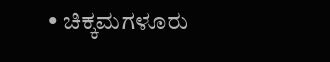• ಚಿಕ್ಕಮಗಳೂರು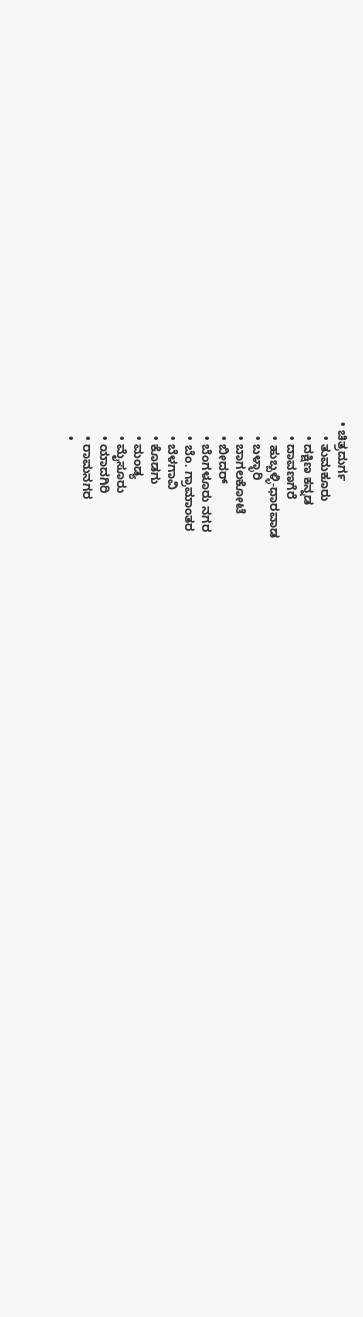• ಚಿತ್ರದುರ್ಗ
    • ತುಮಕೂರು
    • ದಕ್ಷಿಣ ಕನ್ನಡ
    • ದಾವಣಗೆರೆ
    • ಹುಬ್ಬಳ್ಳಿ-ಧಾರವಾಡ
    • ಬಳ್ಳಾರಿ
    • ಬಾಗಲಕೋಟೆ
    • ಬೀದರ್
    • ಬೆಂಗಳೂರು ನಗರ
    • ಬೆಂ. ಗ್ರಾಮಾಂತರ
    • ಬೆಳಗಾವಿ
    • ಕೊಡಗು
    • ಮಂಡ್ಯ
    • ಮೈಸೂರು
    • ಯಾದಗಿರಿ
    • ರಾಮನಗರ
    •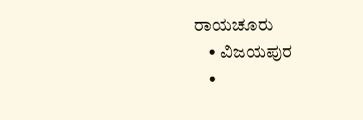ರಾಯಚೂರು
    • ವಿಜಯಪುರ
    •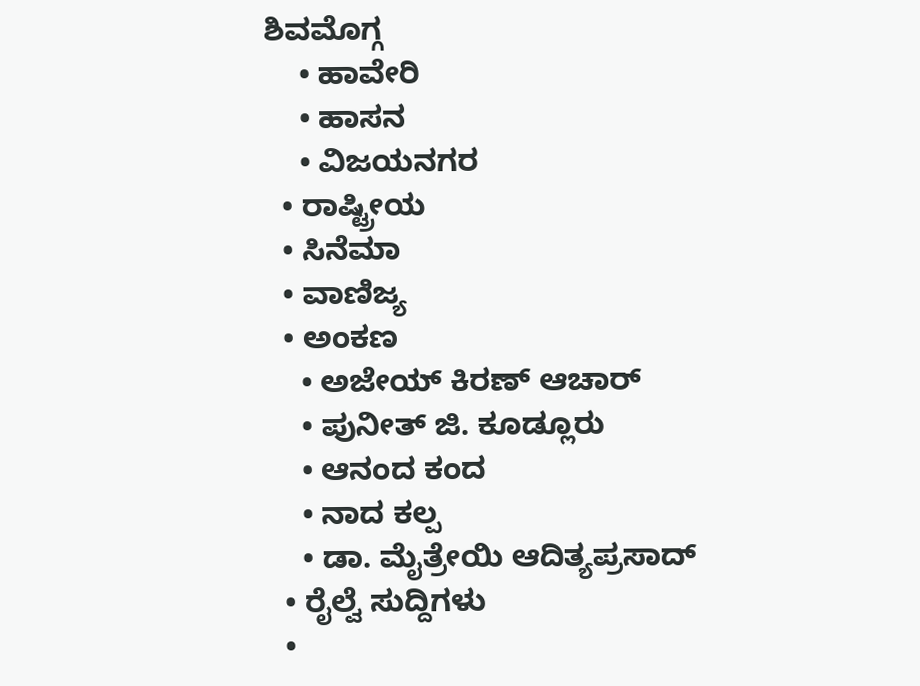ಶಿವಮೊಗ್ಗ
    • ಹಾವೇರಿ
    • ಹಾಸನ
    • ವಿಜಯನಗರ
  • ರಾಷ್ಟ್ರೀಯ
  • ಸಿನೆಮಾ
  • ವಾಣಿಜ್ಯ
  • ಅಂಕಣ
    • ಅಜೇಯ್ ಕಿರಣ್ ಆಚಾರ್
    • ಪುನೀತ್ ಜಿ. ಕೂಡ್ಲೂರು
    • ಆನಂದ ಕಂದ
    • ನಾದ ಕಲ್ಪ
    • ಡಾ. ಮೈತ್ರೇಯಿ ಆದಿತ್ಯಪ್ರಸಾದ್
  • ರೈಲ್ವೆ ಸುದ್ದಿಗಳು
  •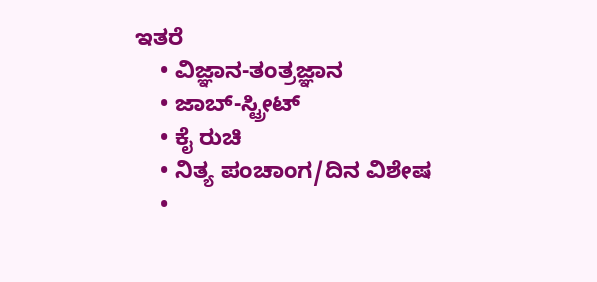ಇತರೆ
    • ವಿಜ್ಞಾನ-ತಂತ್ರಜ್ಞಾನ
    • ಜಾಬ್-ಸ್ಟ್ರೀಟ್
    • ಕೈ ರುಚಿ
    • ನಿತ್ಯ ಪಂಚಾಂಗ/ದಿನ ವಿಶೇಷ
    •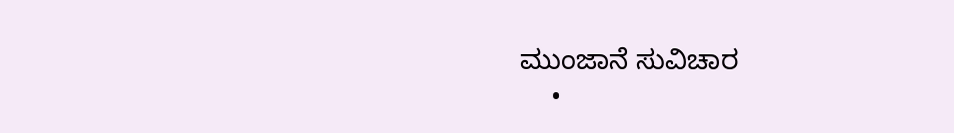ಮುಂಜಾನೆ ಸುವಿಚಾರ
    •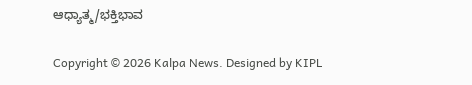ಆಧ್ಯಾತ್ಮ/ಭಕ್ತಿಭಾವ

Copyright © 2026 Kalpa News. Designed by KIPL